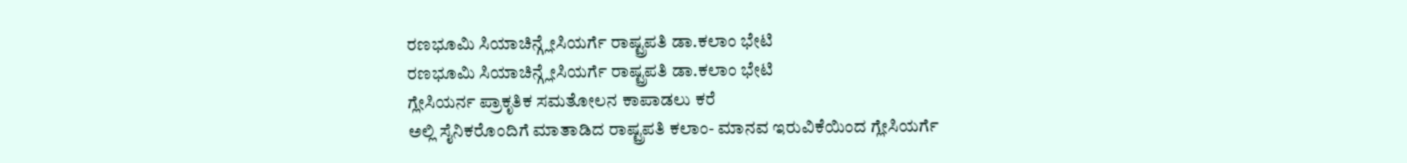ರಣಭೂಮಿ ಸಿಯಾಚಿನ್ಗ್ಲೇಸಿಯರ್ಗೆ ರಾಷ್ಟ್ರಪತಿ ಡಾ.ಕಲಾಂ ಭೇಟಿ
ರಣಭೂಮಿ ಸಿಯಾಚಿನ್ಗ್ಲೇಸಿಯರ್ಗೆ ರಾಷ್ಟ್ರಪತಿ ಡಾ.ಕಲಾಂ ಭೇಟಿ
ಗ್ಲೇಸಿಯರ್ನ ಪ್ರಾಕೃತಿಕ ಸಮತೋಲನ ಕಾಪಾಡಲು ಕರೆ
ಅಲ್ಲಿ ಸೈನಿಕರೊಂದಿಗೆ ಮಾತಾಡಿದ ರಾಷ್ಟ್ರಪತಿ ಕಲಾಂ- ಮಾನವ ಇರುವಿಕೆಯಿಂದ ಗ್ಲೇಸಿಯರ್ಗೆ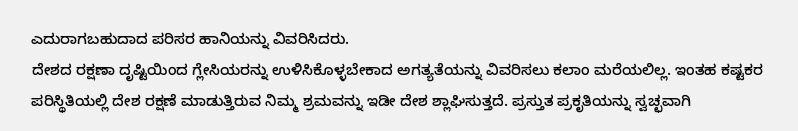ಎದುರಾಗಬಹುದಾದ ಪರಿಸರ ಹಾನಿಯನ್ನು ವಿವರಿಸಿದರು.
ದೇಶದ ರಕ್ಷಣಾ ದೃಷ್ಟಿಯಿಂದ ಗ್ಲೇಸಿಯರನ್ನು ಉಳಿಸಿಕೊಳ್ಳಬೇಕಾದ ಅಗತ್ಯತೆಯನ್ನು ವಿವರಿಸಲು ಕಲಾಂ ಮರೆಯಲಿಲ್ಲ. ಇಂತಹ ಕಷ್ಟಕರ ಪರಿಸ್ಥಿತಿಯಲ್ಲಿ ದೇಶ ರಕ್ಷಣೆ ಮಾಡುತ್ತಿರುವ ನಿಮ್ಮ ಶ್ರಮವನ್ನು ಇಡೀ ದೇಶ ಶ್ಲಾಘಿಸುತ್ತದೆ. ಪ್ರಸ್ತುತ ಪ್ರಕೃತಿಯನ್ನು ಸ್ವಚ್ಛವಾಗಿ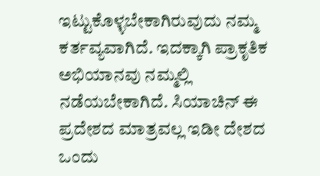ಇಟ್ಟುಕೊಳ್ಳಬೇಕಾಗಿರುವುದು ನಮ್ಮ ಕರ್ತವ್ಯವಾಗಿದೆ. ಇದಕ್ಕಾಗಿ ಪ್ರಾಕೃತಿಕ ಅಭಿಯಾನವು ನಮ್ಮಲ್ಲಿ ನಡೆಯಬೇಕಾಗಿದೆ. ಸಿಯಾಚಿನ್ ಈ ಪ್ರದೇಶದ ಮಾತ್ರವಲ್ಲ ಇಡೀ ದೇಶದ ಒಂದು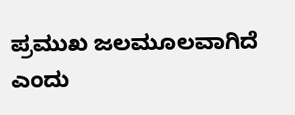ಪ್ರಮುಖ ಜಲಮೂಲವಾಗಿದೆ ಎಂದು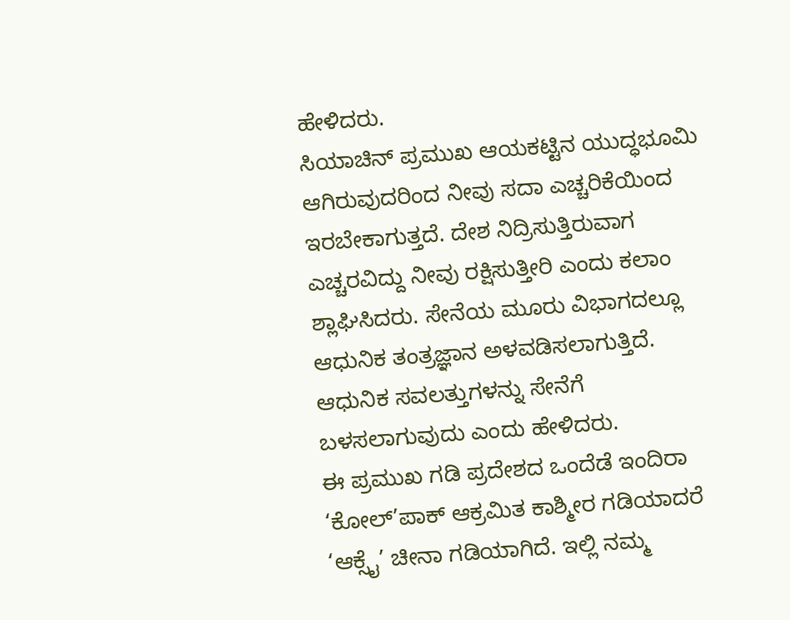ಹೇಳಿದರು.
ಸಿಯಾಚಿನ್ ಪ್ರಮುಖ ಆಯಕಟ್ಟಿನ ಯುದ್ಧಭೂಮಿ ಆಗಿರುವುದರಿಂದ ನೀವು ಸದಾ ಎಚ್ಚರಿಕೆಯಿಂದ ಇರಬೇಕಾಗುತ್ತದೆ. ದೇಶ ನಿದ್ರಿಸುತ್ತಿರುವಾಗ ಎಚ್ಚರವಿದ್ದು ನೀವು ರಕ್ಷಿಸುತ್ತೀರಿ ಎಂದು ಕಲಾಂ ಶ್ಲಾಘಿಸಿದರು. ಸೇನೆಯ ಮೂರು ವಿಭಾಗದಲ್ಲೂ ಆಧುನಿಕ ತಂತ್ರಜ್ಞಾನ ಅಳವಡಿಸಲಾಗುತ್ತಿದೆ. ಆಧುನಿಕ ಸವಲತ್ತುಗಳನ್ನು ಸೇನೆಗೆ ಬಳಸಲಾಗುವುದು ಎಂದು ಹೇಳಿದರು.
ಈ ಪ್ರಮುಖ ಗಡಿ ಪ್ರದೇಶದ ಒಂದೆಡೆ ಇಂದಿರಾ ‘ಕೋಲ್’ಪಾಕ್ ಆಕ್ರಮಿತ ಕಾಶ್ಮೀರ ಗಡಿಯಾದರೆ ‘ಆಕ್ಸೈ’ ಚೀನಾ ಗಡಿಯಾಗಿದೆ. ಇಲ್ಲಿ ನಮ್ಮ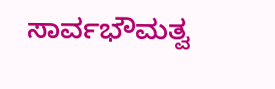ಸಾರ್ವಭೌಮತ್ವ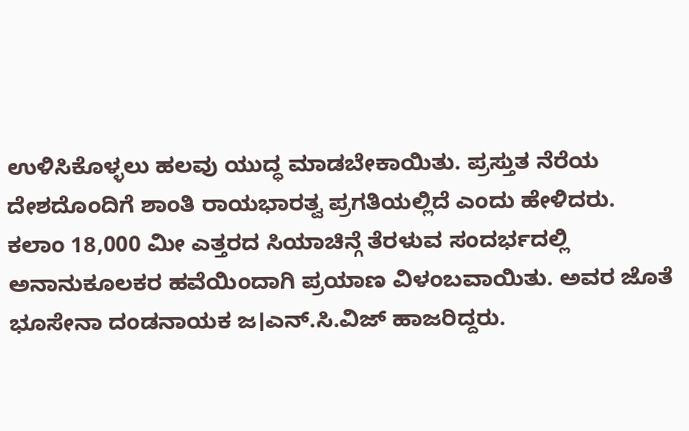ಉಳಿಸಿಕೊಳ್ಳಲು ಹಲವು ಯುದ್ಧ ಮಾಡಬೇಕಾಯಿತು. ಪ್ರಸ್ತುತ ನೆರೆಯ ದೇಶದೊಂದಿಗೆ ಶಾಂತಿ ರಾಯಭಾರತ್ವ ಪ್ರಗತಿಯಲ್ಲಿದೆ ಎಂದು ಹೇಳಿದರು.
ಕಲಾಂ 18,000 ಮೀ ಎತ್ತರದ ಸಿಯಾಚಿನ್ಗೆ ತೆರಳುವ ಸಂದರ್ಭದಲ್ಲಿ ಅನಾನುಕೂಲಕರ ಹವೆಯಿಂದಾಗಿ ಪ್ರಯಾಣ ವಿಳಂಬವಾಯಿತು. ಅವರ ಜೊತೆ ಭೂಸೇನಾ ದಂಡನಾಯಕ ಜ।ಎನ್.ಸಿ.ವಿಜ್ ಹಾಜರಿದ್ದರು.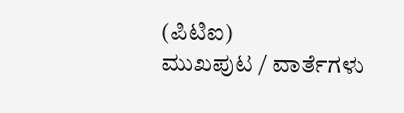(ಪಿಟಿಐ)
ಮುಖಪುಟ / ವಾರ್ತೆಗಳು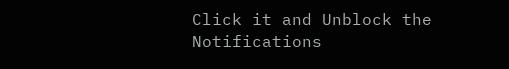Click it and Unblock the Notifications